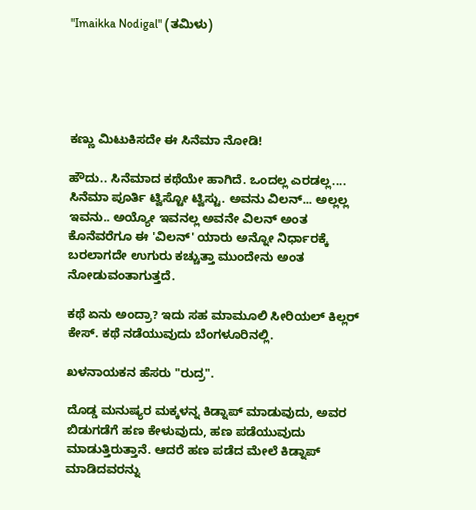"Imaikka Nodigal" (ತಮಿಳು)





ಕಣ್ಣು ಮಿಟುಕಿಸದೇ ಈ ಸಿನೆಮಾ ನೋಡಿ!

ಹೌದು.. ಸಿನೆಮಾದ ಕಥೆಯೇ ಹಾಗಿದೆ. ಒಂದಲ್ಲ ಎರಡಲ್ಲ.... ಸಿನೆಮಾ ಪೂರ್ತಿ ಟ್ವಿಸ್ಟೋ ಟ್ವಿಸ್ಟು. ಅವನು ವಿಲನ್... ಅಲ್ಲಲ್ಲ ಇವನು.. ಅಯ್ಯೋ ಇವನಲ್ಲ ಅವನೇ ವಿಲನ್ ಅಂತ ಕೊನೆವರೆಗೂ ಈ 'ವಿಲನ್' ಯಾರು ಅನ್ನೋ ನಿರ್ಧಾರಕ್ಕೆ ಬರಲಾಗದೇ ಉಗುರು ಕಚ್ಚುತ್ತಾ ಮುಂದೇನು ಅಂತ ನೋಡುವಂತಾಗುತ್ತದೆ.

ಕಥೆ ಏನು ಅಂದ್ರಾ? ಇದು ಸಹ ಮಾಮೂಲಿ ಸೀರಿಯಲ್ ಕಿಲ್ಲರ್ ಕೇಸ್. ಕಥೆ ನಡೆಯುವುದು ಬೆಂಗಳೂರಿನಲ್ಲಿ.

ಖಳನಾಯಕನ ಹೆಸರು "ರುದ್ರ".

ದೊಡ್ಡ ಮನುಷ್ಯರ ಮಕ್ಕಳನ್ನ ಕಿಡ್ನಾಪ್ ಮಾಡುವುದು, ಅವರ ಬಿಡುಗಡೆಗೆ ಹಣ ಕೇಳುವುದು, ಹಣ ಪಡೆಯುವುದು ಮಾಡುತ್ತಿರುತ್ತಾನೆ. ಆದರೆ ಹಣ ಪಡೆದ ಮೇಲೆ ಕಿಡ್ನಾಪ್ ಮಾಡಿದವರನ್ನು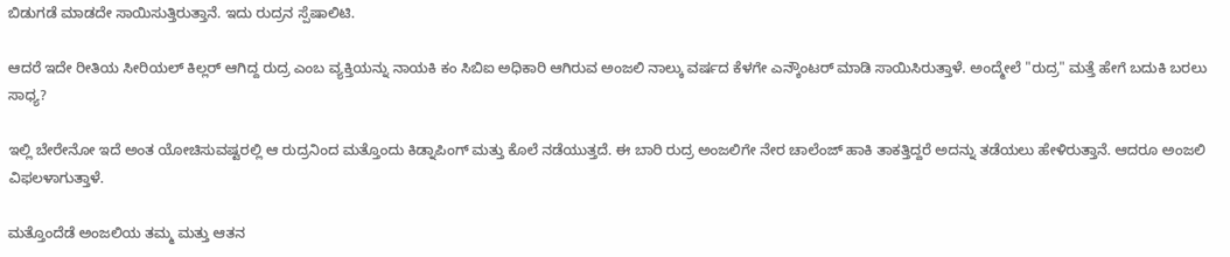ಬಿಡುಗಡೆ ಮಾಡದೇ ಸಾಯಿಸುತ್ತಿರುತ್ತಾನೆ. ಇದು ರುದ್ರನ ಸ್ಪೆಷಾಲಿಟಿ.

ಆದರೆ ಇದೇ ರೀತಿಯ ಸೀರಿಯಲ್ ಕಿಲ್ಲರ್ ಆಗಿದ್ದ ರುದ್ರ ಎಂಬ ವ್ಯಕ್ತಿಯನ್ನು ನಾಯಕಿ ಕಂ ಸಿಬಿಐ ಅಧಿಕಾರಿ ಆಗಿರುವ ಅಂಜಲಿ ನಾಲ್ಕು ವರ್ಷದ ಕೆಳಗೇ ಎನ್ಕೌಂಟರ್ ಮಾಡಿ ಸಾಯಿಸಿರುತ್ತಾಳೆ. ಅಂದ್ಮೇಲೆ "ರುದ್ರ" ಮತ್ತೆ ಹೇಗೆ ಬದುಕಿ ಬರಲು ಸಾಧ್ಯ?

ಇಲ್ಲಿ ಬೇರೇನೋ ಇದೆ ಅಂತ ಯೋಚಿಸುವಷ್ಟರಲ್ಲಿ ಆ ರುದ್ರನಿಂದ ಮತ್ತೊಂದು ಕಿಡ್ನಾಪಿಂಗ್ ಮತ್ತು ಕೊಲೆ ನಡೆಯುತ್ತದೆ. ಈ ಬಾರಿ ರುದ್ರ ಅಂಜಲಿಗೇ ನೇರ ಚಾಲೆಂಜ್ ಹಾಕಿ ತಾಕತ್ತಿದ್ದರೆ ಅದನ್ನು ತಡೆಯಲು ಹೇಳಿರುತ್ತಾನೆ. ಆದರೂ ಅಂಜಲಿ ವಿಫಲಳಾಗುತ್ತಾಳೆ.

ಮತ್ತೊಂದೆಡೆ ಅಂಜಲಿಯ ತಮ್ಮ ಮತ್ತು ಆತನ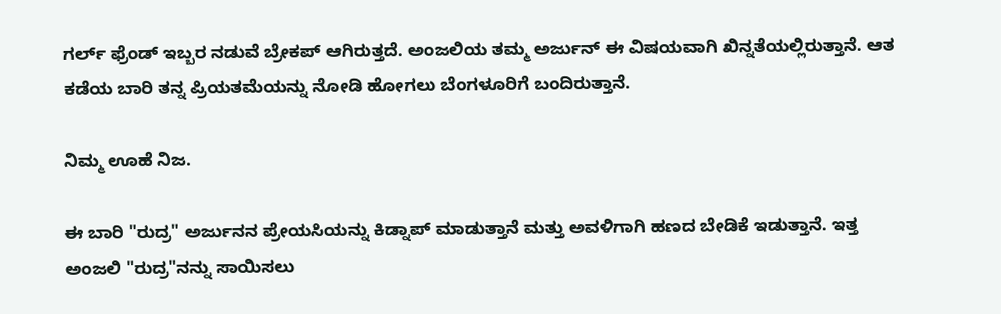ಗರ್ಲ್ ಫ್ರೆಂಡ್ ಇಬ್ಬರ ನಡುವೆ ಬ್ರೇಕಪ್ ಆಗಿರುತ್ತದೆ. ಅಂಜಲಿಯ ತಮ್ಮ ಅರ್ಜುನ್ ಈ ವಿಷಯವಾಗಿ ಖಿನ್ನತೆಯಲ್ಲಿರುತ್ತಾನೆ. ಆತ ಕಡೆಯ ಬಾರಿ ತನ್ನ ಪ್ರಿಯತಮೆಯನ್ನು ನೋಡಿ ಹೋಗಲು ಬೆಂಗಳೂರಿಗೆ ಬಂದಿರುತ್ತಾನೆ.

ನಿಮ್ಮ ಊಹೆ ನಿಜ.

ಈ ಬಾರಿ "ರುದ್ರ" ಅರ್ಜುನನ ಪ್ರೇಯಸಿಯನ್ನು ಕಿಡ್ನಾಪ್ ಮಾಡುತ್ತಾನೆ ಮತ್ತು ಅವಳಿಗಾಗಿ ಹಣದ ಬೇಡಿಕೆ ಇಡುತ್ತಾನೆ. ಇತ್ತ ಅಂಜಲಿ "ರುದ್ರ"ನನ್ನು ಸಾಯಿಸಲು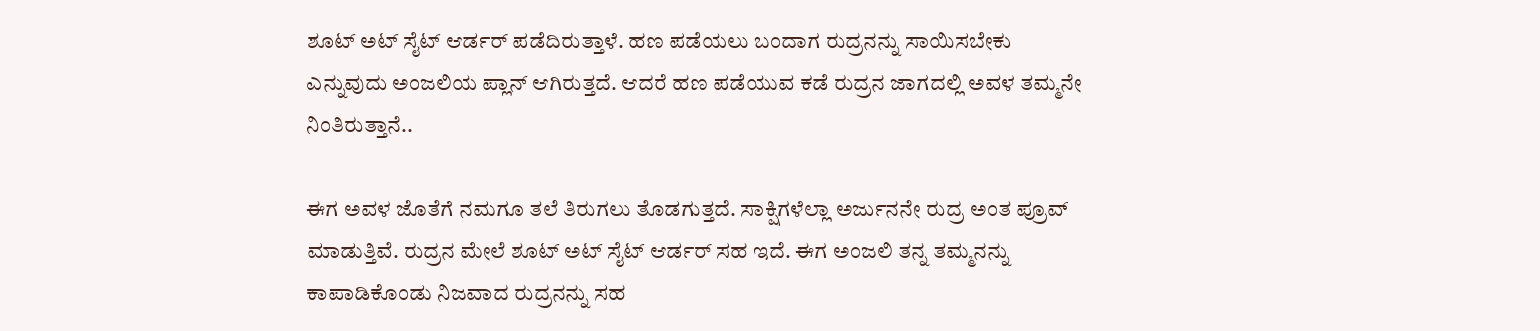ಶೂಟ್ ಅಟ್ ಸೈಟ್ ಆರ್ಡರ್ ಪಡೆದಿರುತ್ತಾಳೆ. ಹಣ ಪಡೆಯಲು ಬಂದಾಗ ರುದ್ರನನ್ನು ಸಾಯಿಸಬೇಕು ಎನ್ನುವುದು ಅಂಜಲಿಯ ಪ್ಲಾನ್ ಆಗಿರುತ್ತದೆ. ಆದರೆ ಹಣ ಪಡೆಯುವ ಕಡೆ ರುದ್ರನ ಜಾಗದಲ್ಲಿ ಅವಳ ತಮ್ಮನೇ ನಿಂತಿರುತ್ತಾನೆ..

ಈಗ ಅವಳ ಜೊತೆಗೆ ನಮಗೂ ತಲೆ ತಿರುಗಲು ತೊಡಗುತ್ತದೆ. ಸಾಕ್ಷಿಗಳೆಲ್ಲಾ ಅರ್ಜುನನೇ ರುದ್ರ ಅಂತ ಪ್ರೂವ್ ಮಾಡುತ್ತಿವೆ. ರುದ್ರನ‌ ಮೇಲೆ ಶೂಟ್ ಅಟ್ ಸೈಟ್ ಆರ್ಡರ್ ಸಹ ಇದೆ. ಈಗ ಅಂಜಲಿ ತನ್ನ ತಮ್ಮನನ್ನು ಕಾಪಾಡಿಕೊಂಡು ನಿಜವಾದ ರುದ್ರನನ್ನು ಸಹ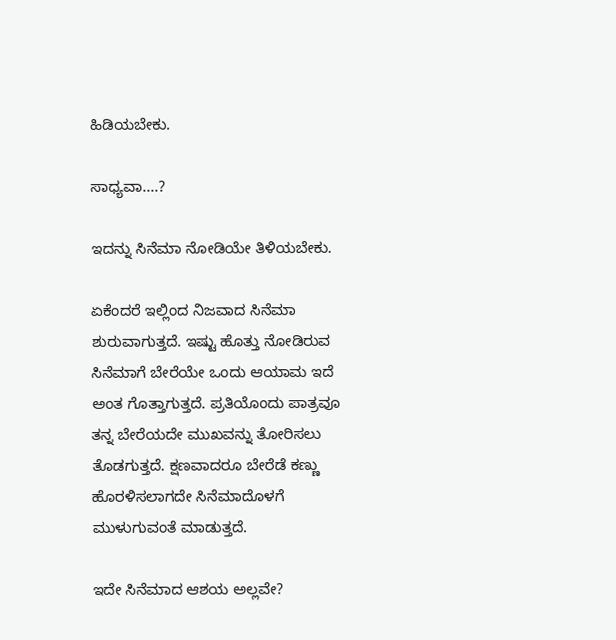ಹಿಡಿಯಬೇಕು.

ಸಾಧ್ಯವಾ....?

ಇದನ್ನು ಸಿನೆಮಾ ನೋಡಿಯೇ ತಿಳಿಯಬೇಕು.

ಏಕೆಂದರೆ ಇಲ್ಲಿಂದ ನಿಜವಾದ ಸಿನೆಮಾ ಶುರುವಾಗುತ್ತದೆ. ಇಷ್ಟು ಹೊತ್ತು ನೋಡಿರುವ ಸಿನೆಮಾಗೆ ಬೇರೆಯೇ ಒಂದು ಆಯಾಮ ಇದೆ ಅಂತ ಗೊತ್ತಾಗುತ್ತದೆ. ಪ್ರತಿಯೊಂದು ಪಾತ್ರವೂ ತನ್ನ ಬೇರೆಯದೇ ಮುಖವನ್ನು ತೋರಿಸಲು ತೊಡಗುತ್ತದೆ. ಕ್ಷಣವಾದರೂ ಬೇರೆಡೆ ಕಣ್ಣು ಹೊರಳಿಸಲಾಗದೇ ಸಿನೆಮಾದೊಳಗೆ ಮುಳುಗುವಂತೆ ಮಾಡುತ್ತದೆ.

ಇದೇ ಸಿನೆಮಾದ ಆಶಯ ಅಲ್ಲವೇ?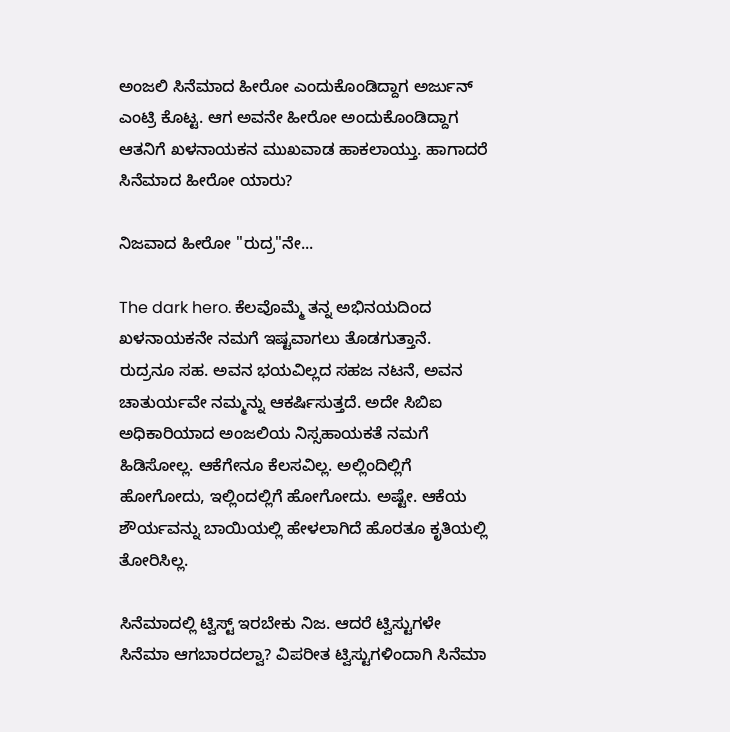ಅಂಜಲಿ ಸಿನೆಮಾದ ಹೀರೋ ಎಂದುಕೊಂಡಿದ್ದಾಗ ಅರ್ಜುನ್ ಎಂಟ್ರಿ ಕೊಟ್ಟ. ಆಗ ಅವನೇ ಹೀರೋ ಅಂದುಕೊಂಡಿದ್ದಾಗ ಆತನಿಗೆ ಖಳನಾಯಕನ ಮುಖವಾಡ ಹಾಕಲಾಯ್ತು. ಹಾಗಾದರೆ ಸಿನೆಮಾದ ಹೀರೋ ಯಾರು?

ನಿಜವಾದ ಹೀರೋ "ರುದ್ರ"ನೇ...

The dark hero. ಕೆಲವೊಮ್ಮೆ ತನ್ನ ಅಭಿನಯದಿಂದ ಖಳನಾಯಕನೇ ನಮಗೆ‌ ಇಷ್ಟವಾಗಲು ತೊಡಗುತ್ತಾನೆ. ರುದ್ರನೂ ಸಹ. ಅವನ ಭಯವಿಲ್ಲದ ಸಹಜ ನಟನೆ, ಅವನ ಚಾತುರ್ಯವೇ ನಮ್ಮನ್ನು ಆಕರ್ಷಿಸುತ್ತದೆ. ಅದೇ ಸಿಬಿಐ ಅಧಿಕಾರಿಯಾದ ಅಂಜಲಿಯ ನಿಸ್ಸಹಾಯಕತೆ ನಮಗೆ ಹಿಡಿಸೋಲ್ಲ. ಆಕೆಗೇನೂ ಕೆಲಸವಿಲ್ಲ. ಅಲ್ಲಿಂದಿಲ್ಲಿಗೆ ಹೋಗೋದು, ಇಲ್ಲಿಂದಲ್ಲಿಗೆ ಹೋಗೋದು. ಅಷ್ಟೇ. ಆಕೆಯ ಶೌರ್ಯವನ್ನು ಬಾಯಿಯಲ್ಲಿ ಹೇಳಲಾಗಿದೆ ಹೊರತೂ ಕೃತಿಯಲ್ಲಿ ತೋರಿಸಿಲ್ಲ.

ಸಿನೆಮಾದಲ್ಲಿ ಟ್ವಿಸ್ಟ್ ಇರಬೇಕು ನಿಜ. ಆದರೆ ಟ್ವಿಸ್ಟುಗಳೇ ಸಿನೆಮಾ ಆಗಬಾರದಲ್ವಾ? ವಿಪರೀತ ಟ್ವಿಸ್ಟುಗಳಿಂದಾಗಿ ಸಿನೆಮಾ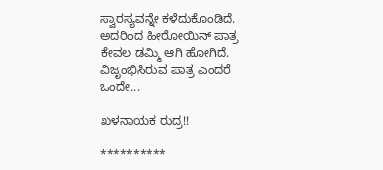ಸ್ವಾರಸ್ಯವನ್ನೇ ಕಳೆದುಕೊಂಡಿದೆ. ಅದರಿಂದ ಹೀರೋಯಿನ್ ಪಾತ್ರ ಕೇವಲ ಡಮ್ಮಿ ಆಗಿ ಹೋಗಿದೆ. ವಿಜೃಂಭಿಸಿರುವ ಪಾತ್ರ ಎಂದರೆ ಒಂದೇ...

ಖಳನಾಯಕ ರುದ್ರ!!

**********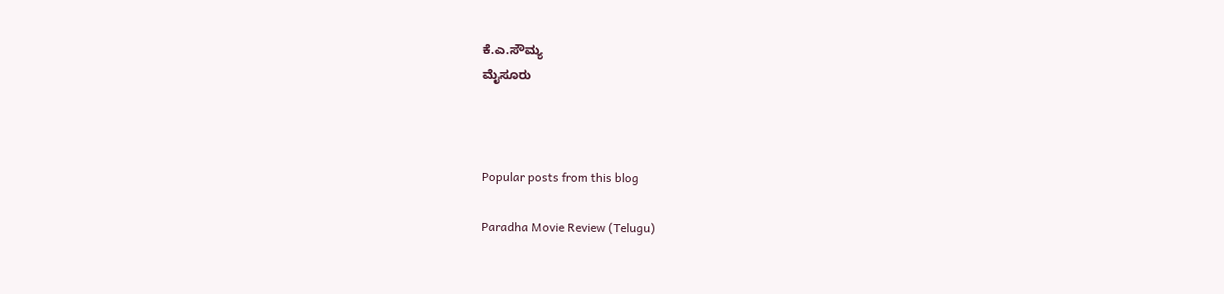ಕೆ.ಎ.ಸೌಮ್ಯ
ಮೈಸೂರು



Popular posts from this blog

Paradha Movie Review (Telugu)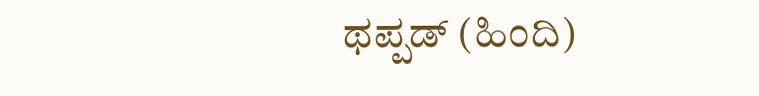ಥಪ್ಪಡ್ (ಹಿಂದಿ)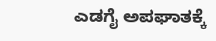ಎಡಗೈ ಅಪಘಾತಕ್ಕೆ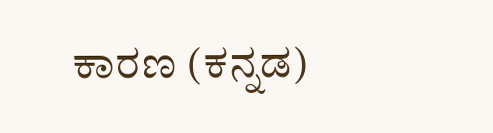ಕಾರಣ (ಕನ್ನಡ)